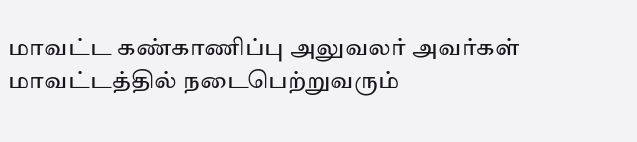மாவட்ட கண்காணிப்பு அலுவலர் அவர்கள் மாவட்டத்தில் நடைபெற்றுவரும்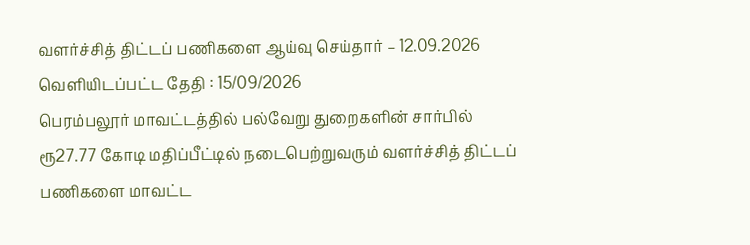வளர்ச்சித் திட்டப் பணிகளை ஆய்வு செய்தார் – 12.09.2026
வெளியிடப்பட்ட தேதி : 15/09/2026
பெரம்பலூர் மாவட்டத்தில் பல்வேறு துறைகளின் சார்பில் ரூ27.77 கோடி மதிப்பீட்டில் நடைபெற்றுவரும் வளர்ச்சித் திட்டப் பணிகளை மாவட்ட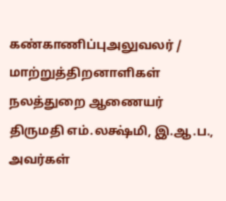கண்காணிப்புஅலுவலர் / மாற்றுத்திறனாளிகள் நலத்துறை ஆணையர் திருமதி எம்.லக்ஷ்மி, இ.ஆ.ப., அவர்கள்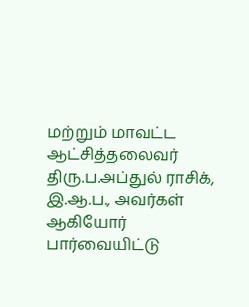மற்றும் மாவட்ட ஆட்சித்தலைவர் திரு.ப.அப்துல் ராசிக், இ.ஆ.ப., அவர்கள் ஆகியோர் பார்வையிட்டு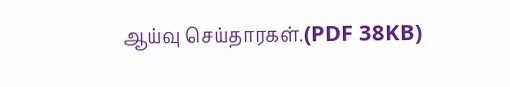ஆய்வு செய்தாரகள்.(PDF 38KB)